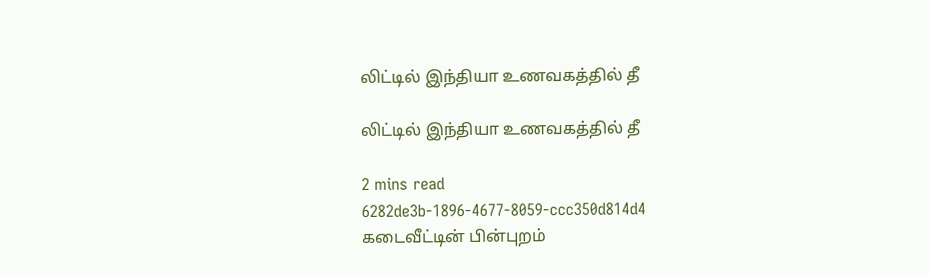லிட்டில் இந்தியா உணவகத்தில் தீ

லிட்டில் இந்தியா உணவகத்தில் தீ

2 mins read
6282de3b-1896-4677-8059-ccc350d814d4
கடைவீட்டின் பின்புறம்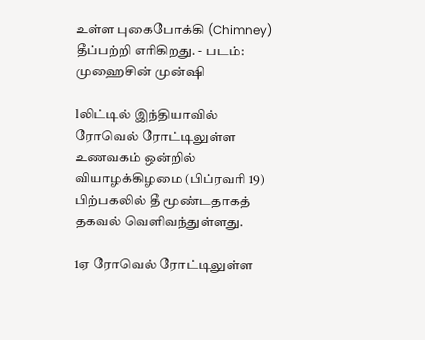உள்ள புகைபோக்கி (Chimney) தீப்பற்றி எரிகிறது. - படம்: முஹைசின் முன்ஷி

lலிட்டில் இந்தியாவில் ரோவெல் ரோட்டிலுள்ள உணவகம் ஒன்றில் வியாழக்கிழமை (பிப்ரவரி 19) பிற்பகலில் தீ மூண்டதாகத் தகவல் வெளிவந்துள்ளது.

1ஏ ரோவெல் ரோட்டிலுள்ள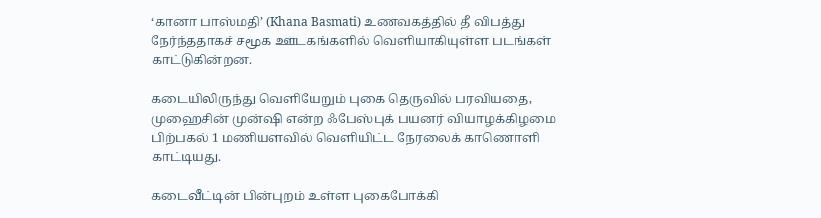‘கானா பாஸ்மதி’ (Khana Basmati) உணவகத்தில் தீ விபத்து நேர்ந்ததாகச் சமூக ஊடகங்களில் வெளியாகியுள்ள படங்கள் காட்டுகின்றன.

கடையிலிருந்து வெளியேறும் புகை தெருவில் பரவியதை, முஹைசின் முன்ஷி என்ற ஃபேஸ்புக் பயனர் வியாழக்கிழமை பிற்பகல் 1 மணியளவில் வெளியிட்ட நேரலைக் காணொளி காட்டியது.

கடைவீட்டின் பின்புறம் உள்ள புகைபோக்கி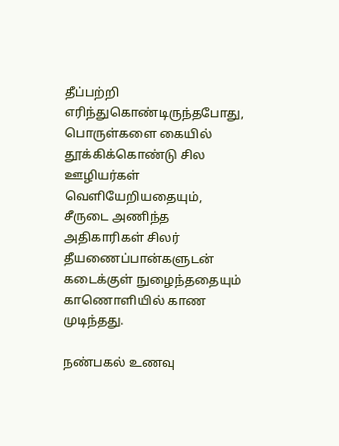தீப்பற்றி எரிந்துகொண்டிருந்தபோது, பொருள்களை கையில் தூக்கிக்கொண்டு சில ஊழியர்கள் வெளியேறியதையும், சீருடை அணிந்த அதிகாரிகள் சிலர் தீயணைப்பான்களுடன் கடைக்குள் நுழைந்ததையும் காணொளியில் காண முடிந்தது.

நண்பகல் உணவு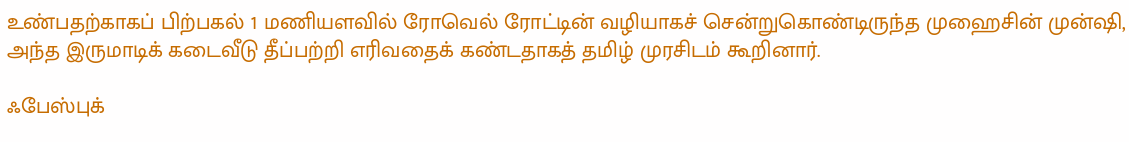உண்பதற்காகப் பிற்பகல் 1 மணியளவில் ரோவெல் ரோட்டின் வழியாகச் சென்றுகொண்டிருந்த முஹைசின் முன்ஷி, அந்த இருமாடிக் கடைவீடு தீப்பற்றி எரிவதைக் கண்டதாகத் தமிழ் முரசிடம் கூறினார்.

ஃபேஸ்புக்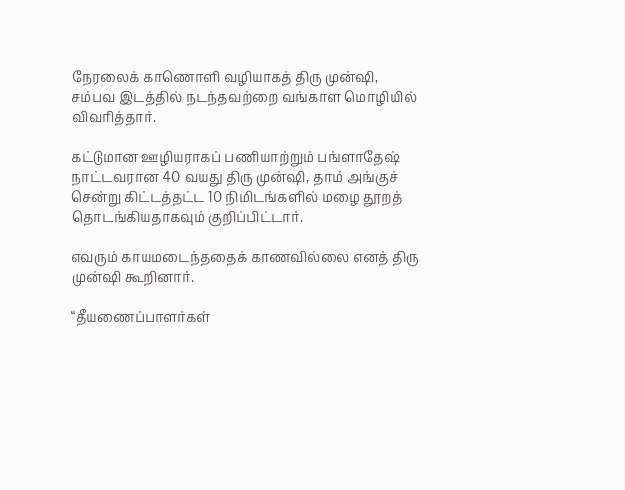நேரலைக் காணொளி வழியாகத் திரு முன்ஷி, சம்பவ இடத்தில் நடந்தவற்றை வங்காள மொழியில் விவரித்தார்.

கட்டுமான ஊழியராகப் பணியாற்றும் பங்ளாதேஷ் நாட்டவரான 40 வயது திரு முன்ஷி, தாம் அங்குச் சென்று கிட்டத்தட்ட 10 நிமிடங்களில் மழை தூறத் தொடங்கியதாகவும் குறிப்பிட்டார்.

எவரும் காயமடைந்ததைக் காணவில்லை எனத் திரு முன்ஷி கூறினார்.

“தீயணைப்பாளர்கள்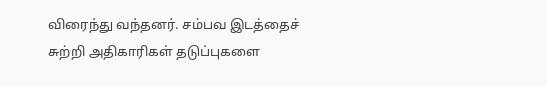விரைந்து வந்தனர். சம்பவ இடத்தைச் சுற்றி அதிகாரிகள் தடுப்புகளை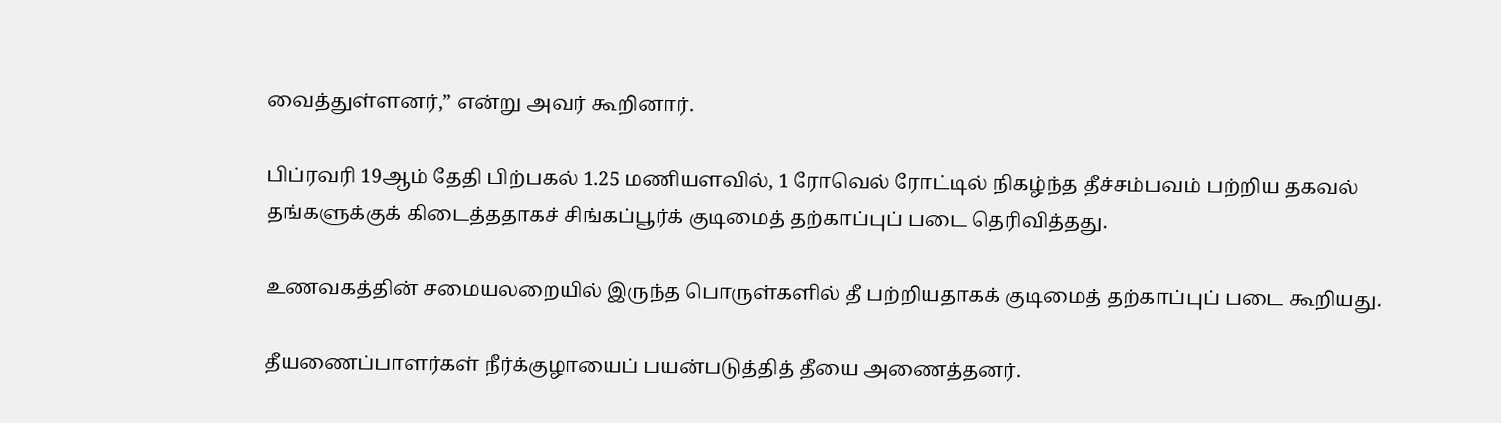வைத்துள்ளனர்,” என்று அவர் கூறினார்.

பிப்ரவரி 19ஆம் தேதி பிற்பகல் 1.25 மணியளவில், 1 ரோவெல் ரோட்டில் நிகழ்ந்த தீச்சம்பவம் பற்றிய தகவல் தங்களுக்குக் கிடைத்ததாகச் சிங்கப்பூர்க் குடிமைத் தற்காப்புப் படை தெரிவித்தது.

உணவகத்தின் சமையலறையில் இருந்த பொருள்களில் தீ பற்றியதாகக் குடிமைத் தற்காப்புப் படை கூறியது.

தீயணைப்பாளர்கள் நீர்க்குழாயைப் பயன்படுத்தித் தீயை அணைத்தனர்.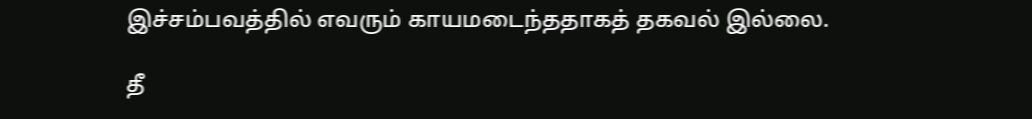இச்சம்பவத்தில் எவரும் காயமடைந்ததாகத் தகவல் இல்லை.

தீ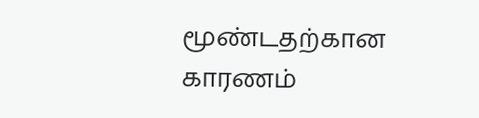மூண்டதற்கான காரணம்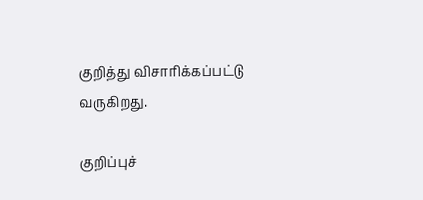குறித்து விசாரிக்கப்பட்டு வருகிறது.

குறிப்புச்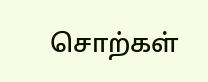சொற்கள்